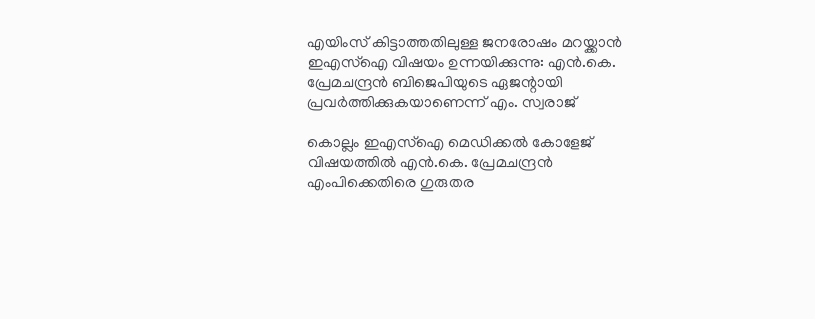എയിംസ് കിട്ടാത്തതിലുള്ള ജനരോഷം മറയ്ക്കാൻ ഇഎസ്ഐ വിഷയം ഉന്നയിക്കുന്നു: എൻ.കെ. പ്രേമചന്ദ്രൻ ബിജെപിയുടെ ഏജന്റായി പ്രവർത്തിക്കുകയാണെന്ന് എം. സ്വരാജ്

കൊല്ലം ഇഎസ്ഐ മെഡിക്കൽ കോളേജ് വിഷയത്തിൽ എൻ.കെ. പ്രേമചന്ദ്രൻ എംപിക്കെതിരെ ഗുരുതര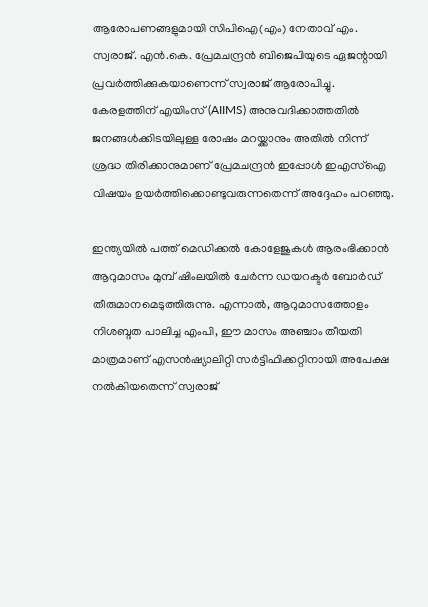ആരോപണങ്ങളുമായി സിപിഐ(എം) നേതാവ് എം. സ്വരാജ്. എൻ.കെ. പ്രേമചന്ദ്രൻ ബിജെപിയുടെ ഏജന്റായി പ്രവർത്തിക്കുകയാണെന്ന് സ്വരാജ് ആരോപിച്ചു. കേരളത്തിന് എയിംസ് (AIIMS) അനുവദിക്കാത്തതിൽ ജനങ്ങൾക്കിടയിലുള്ള രോഷം മറയ്ക്കാനും അതിൽ നിന്ന് ശ്രദ്ധ തിരിക്കാനുമാണ് പ്രേമചന്ദ്രൻ ഇപ്പോൾ ഇഎസ്ഐ വിഷയം ഉയർത്തിക്കൊണ്ടുവരുന്നതെന്ന് അദ്ദേഹം പറഞ്ഞു.

ഇന്ത്യയിൽ പത്ത് മെഡിക്കൽ കോളേജുകൾ ആരംഭിക്കാൻ ആറുമാസം മുമ്പ് ഷിംലയിൽ ചേർന്ന ഡയറക്ടർ ബോർഡ് തീരുമാനമെടുത്തിരുന്നു. എന്നാൽ, ആറുമാസത്തോളം നിശബ്ദത പാലിച്ച എംപി, ഈ മാസം അഞ്ചാം തീയതി മാത്രമാണ് എസൻഷ്യാലിറ്റി സർട്ടിഫിക്കറ്റിനായി അപേക്ഷ നൽകിയതെന്ന് സ്വരാജ്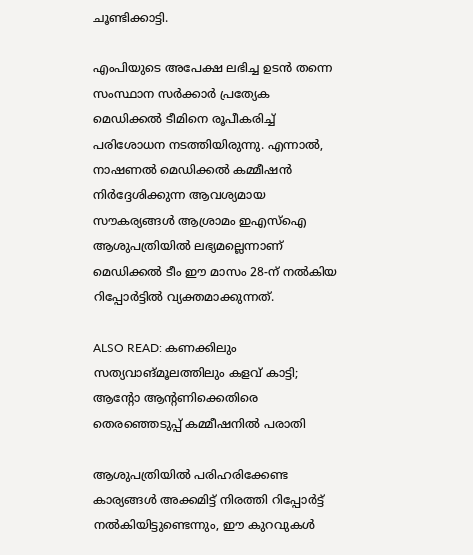ചൂണ്ടിക്കാട്ടി.

എംപിയുടെ അപേക്ഷ ലഭിച്ച ഉടൻ തന്നെ സംസ്ഥാന സർക്കാർ പ്രത്യേക മെഡിക്കൽ ടീമിനെ രൂപീകരിച്ച് പരിശോധന നടത്തിയിരുന്നു. എന്നാൽ, നാഷണൽ മെഡിക്കൽ കമ്മീഷൻ നിർദ്ദേശിക്കുന്ന ആവശ്യമായ സൗകര്യങ്ങൾ ആശ്രാമം ഇഎസ്ഐ ആശുപത്രിയിൽ ലഭ്യമല്ലെന്നാണ് മെഡിക്കൽ ടീം ഈ മാസം 28-ന് നൽകിയ റിപ്പോർട്ടിൽ വ്യക്തമാക്കുന്നത്.

ALSO READ: കണക്കിലും സത്യവാങ്മൂലത്തിലും കളവ് കാട്ടി; ആന്റോ ആൻ്റണിക്കെതിരെ തെരഞ്ഞെടുപ്പ് കമ്മീഷനിൽ പരാതി

ആശുപത്രിയിൽ പരിഹരിക്കേണ്ട കാര്യങ്ങൾ അക്കമിട്ട് നിരത്തി റിപ്പോർട്ട് നൽകിയിട്ടുണ്ടെന്നും, ഈ കുറവുകൾ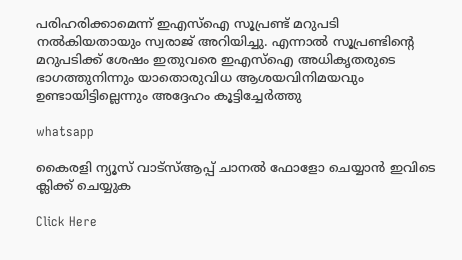പരിഹരിക്കാമെന്ന് ഇഎസ്ഐ സൂപ്രണ്ട് മറുപടി നൽകിയതായും സ്വരാജ് അറിയിച്ചു. എന്നാൽ സൂപ്രണ്ടിന്റെ മറുപടിക്ക് ശേഷം ഇതുവരെ ഇഎസ്ഐ അധികൃതരുടെ ഭാഗത്തുനിന്നും യാതൊരുവിധ ആശയവിനിമയവും ഉണ്ടായിട്ടില്ലെന്നും അദ്ദേഹം കൂട്ടിച്ചേർത്തു

whatsapp

കൈരളി ന്യൂസ് വാട്‌സ്ആപ്പ് ചാനല്‍ ഫോളോ ചെയ്യാന്‍ ഇവിടെ ക്ലിക്ക് ചെയ്യുക

Click Here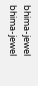bhima-jewel
bhima-jewel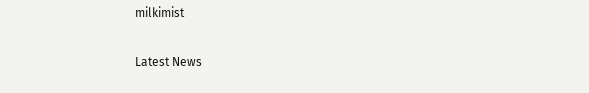milkimist

Latest News